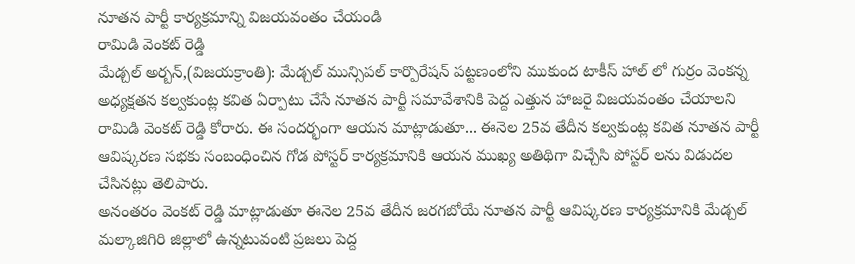నూతన పార్టీ కార్యక్రమాన్ని విజయవంతం చేయండి
రామిడి వెంకట్ రెడ్డి
మేడ్చల్ అర్బన్,(విజయక్రాంతి): మేడ్చల్ మున్సిపల్ కార్పొరేషన్ పట్టణంలోని ముకుంద టాకీస్ హాల్ లో గుర్రం వెంకన్న అధ్యక్షతన కల్వకుంట్ల కవిత ఏర్పాటు చేసే నూతన పార్టీ సమావేశానికి పెద్ద ఎత్తున హాజరై విజయవంతం చేయాలని రామిడి వెంకట్ రెడ్డి కోరారు. ఈ సందర్భంగా ఆయన మాట్లాడుతూ... ఈనెల 25వ తేదీన కల్వకుంట్ల కవిత నూతన పార్టీ ఆవిష్కరణ సభకు సంబంధించిన గోడ పోస్టర్ కార్యక్రమానికి ఆయన ముఖ్య అతిథిగా విచ్చేసి పోస్టర్ లను విడుదల చేసినట్లు తెలిపారు.
అనంతరం వెంకట్ రెడ్డి మాట్లాడుతూ ఈనెల 25వ తేదీన జరగబోయే నూతన పార్టీ ఆవిష్కరణ కార్యక్రమానికి మేడ్చల్ మల్కాజిగిరి జిల్లాలో ఉన్నటువంటి ప్రజలు పెద్ద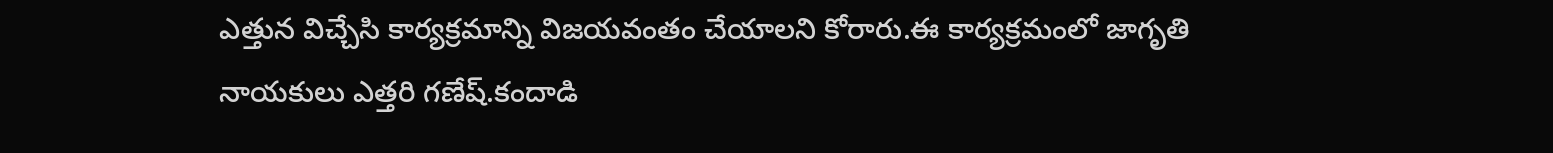ఎత్తున విచ్చేసి కార్యక్రమాన్ని విజయవంతం చేయాలని కోరారు.ఈ కార్యక్రమంలో జాగృతి నాయకులు ఎత్తరి గణేష్.కందాడి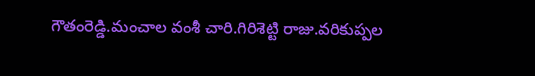గౌతంరెడ్డి.మంచాల వంశీ చారి.గిరిశెట్టి రాజు.వరికుప్పల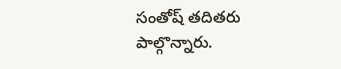సంతోష్ తదితరు పాల్గొన్నారు.